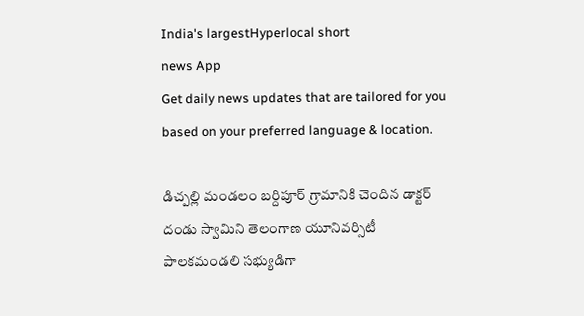India's largestHyperlocal short
news App
Get daily news updates that are tailored for you based on your preferred language & location.

డిచ్పల్లి మండలం బర్దిపూర్ గ్రామానికి చెందిన డాక్టర్ దండు స్వామిని తెలంగాణ యూనివర్సిటీ పాలకమండలి సభ్యుడిగా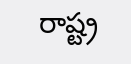రాష్ట్ర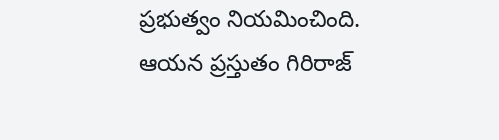ప్రభుత్వం నియమించింది. ఆయన ప్రస్తుతం గిరిరాజ్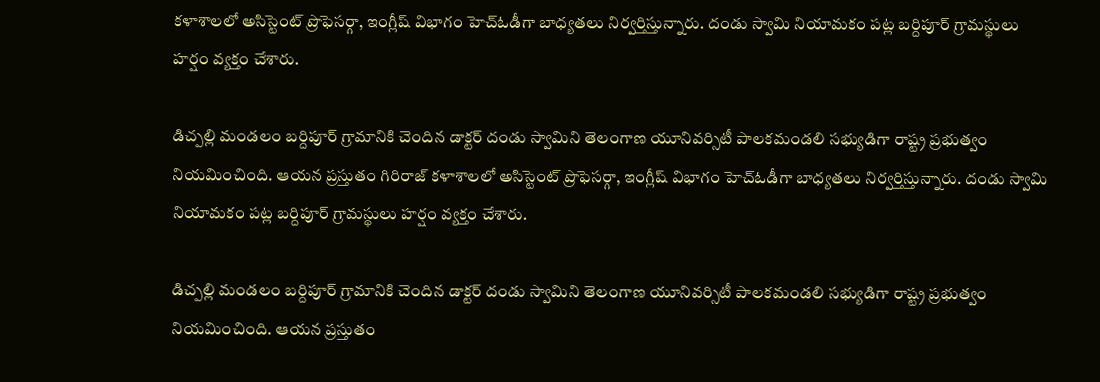కళాశాలలో అసిస్టెంట్ ప్రొఫెసర్గా, ఇంగ్లీష్ విభాగం హెచ్ఓడీగా బాధ్యతలు నిర్వర్తిస్తున్నారు. దండు స్వామి నియామకం పట్ల బర్దిపూర్ గ్రామస్థులు హర్షం వ్యక్తం చేశారు.

డిచ్పల్లి మండలం బర్దిపూర్ గ్రామానికి చెందిన డాక్టర్ దండు స్వామిని తెలంగాణ యూనివర్సిటీ పాలకమండలి సభ్యుడిగా రాష్ట్ర ప్రభుత్వం నియమించింది. ఆయన ప్రస్తుతం గిరిరాజ్ కళాశాలలో అసిస్టెంట్ ప్రొఫెసర్గా, ఇంగ్లీష్ విభాగం హెచ్ఓడీగా బాధ్యతలు నిర్వర్తిస్తున్నారు. దండు స్వామి నియామకం పట్ల బర్దిపూర్ గ్రామస్థులు హర్షం వ్యక్తం చేశారు.

డిచ్పల్లి మండలం బర్దిపూర్ గ్రామానికి చెందిన డాక్టర్ దండు స్వామిని తెలంగాణ యూనివర్సిటీ పాలకమండలి సభ్యుడిగా రాష్ట్ర ప్రభుత్వం నియమించింది. ఆయన ప్రస్తుతం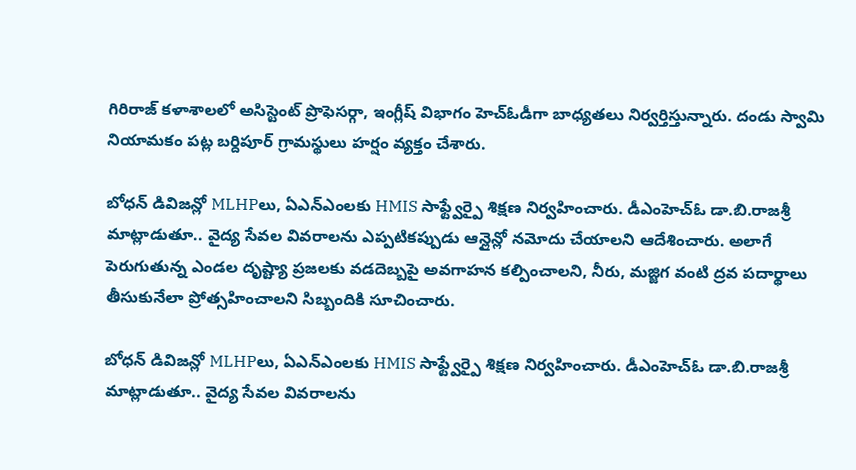గిరిరాజ్ కళాశాలలో అసిస్టెంట్ ప్రొఫెసర్గా, ఇంగ్లీష్ విభాగం హెచ్ఓడీగా బాధ్యతలు నిర్వర్తిస్తున్నారు. దండు స్వామి నియామకం పట్ల బర్దిపూర్ గ్రామస్థులు హర్షం వ్యక్తం చేశారు.

బోధన్ డివిజన్లో MLHPలు, ఏఎన్ఎంలకు HMIS సాఫ్ట్వేర్పై శిక్షణ నిర్వహించారు. డీఎంహెచ్ఓ డా.బి.రాజశ్రీ మాట్లాడుతూ.. వైద్య సేవల వివరాలను ఎప్పటికప్పుడు ఆన్లైన్లో నమోదు చేయాలని ఆదేశించారు. అలాగే పెరుగుతున్న ఎండల దృష్ట్యా ప్రజలకు వడదెబ్బపై అవగాహన కల్పించాలని, నీరు, మజ్జిగ వంటి ద్రవ పదార్థాలు తీసుకునేలా ప్రోత్సహించాలని సిబ్బందికి సూచించారు.

బోధన్ డివిజన్లో MLHPలు, ఏఎన్ఎంలకు HMIS సాఫ్ట్వేర్పై శిక్షణ నిర్వహించారు. డీఎంహెచ్ఓ డా.బి.రాజశ్రీ మాట్లాడుతూ.. వైద్య సేవల వివరాలను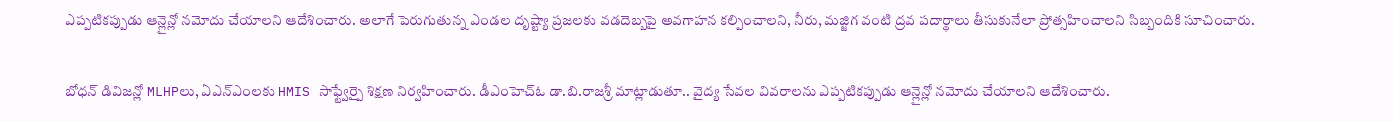ఎప్పటికప్పుడు ఆన్లైన్లో నమోదు చేయాలని ఆదేశించారు. అలాగే పెరుగుతున్న ఎండల దృష్ట్యా ప్రజలకు వడదెబ్బపై అవగాహన కల్పించాలని, నీరు, మజ్జిగ వంటి ద్రవ పదార్థాలు తీసుకునేలా ప్రోత్సహించాలని సిబ్బందికి సూచించారు.

బోధన్ డివిజన్లో MLHPలు, ఏఎన్ఎంలకు HMIS సాఫ్ట్వేర్పై శిక్షణ నిర్వహించారు. డీఎంహెచ్ఓ డా.బి.రాజశ్రీ మాట్లాడుతూ.. వైద్య సేవల వివరాలను ఎప్పటికప్పుడు ఆన్లైన్లో నమోదు చేయాలని ఆదేశించారు.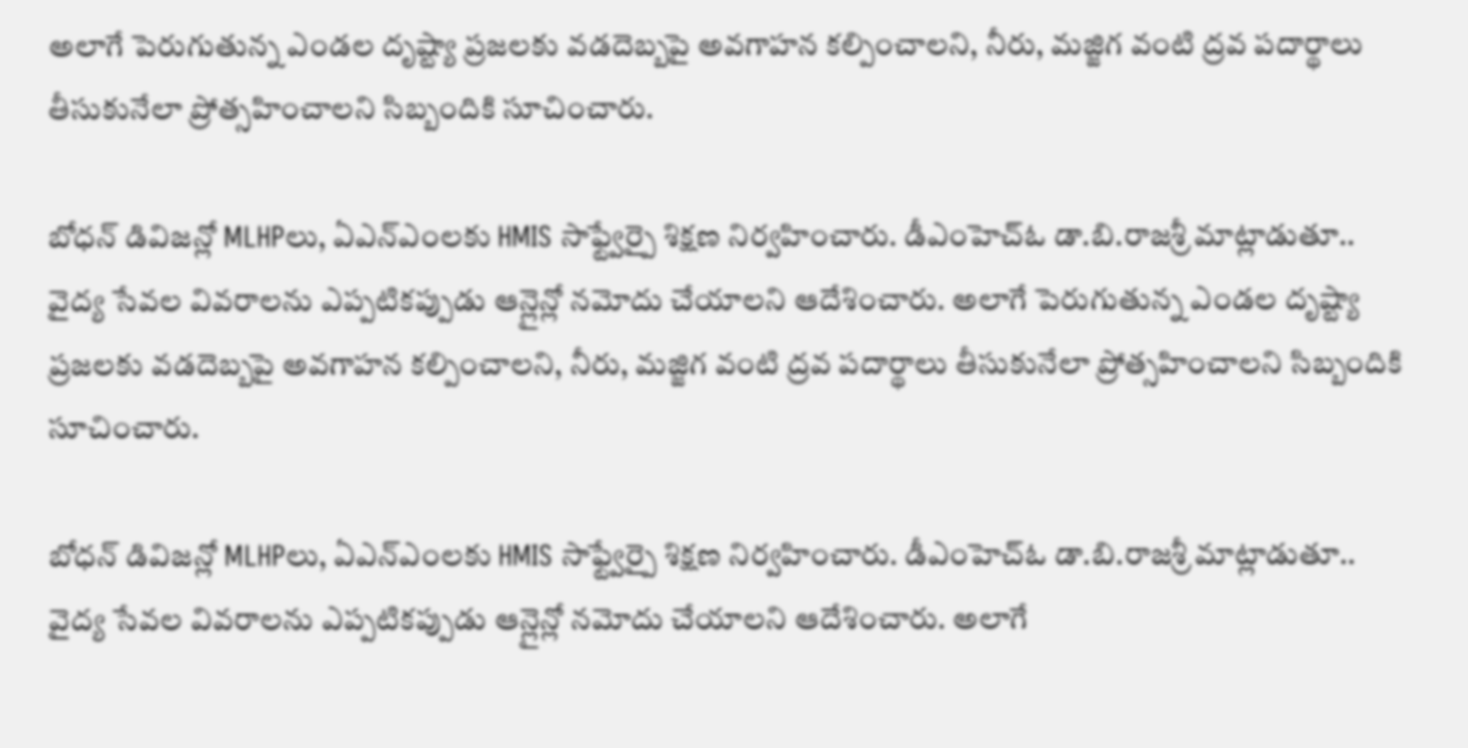అలాగే పెరుగుతున్న ఎండల దృష్ట్యా ప్రజలకు వడదెబ్బపై అవగాహన కల్పించాలని, నీరు, మజ్జిగ వంటి ద్రవ పదార్థాలు తీసుకునేలా ప్రోత్సహించాలని సిబ్బందికి సూచించారు.

బోధన్ డివిజన్లో MLHPలు, ఏఎన్ఎంలకు HMIS సాఫ్ట్వేర్పై శిక్షణ నిర్వహించారు. డీఎంహెచ్ఓ డా.బి.రాజశ్రీ మాట్లాడుతూ.. వైద్య సేవల వివరాలను ఎప్పటికప్పుడు ఆన్లైన్లో నమోదు చేయాలని ఆదేశించారు. అలాగే పెరుగుతున్న ఎండల దృష్ట్యా ప్రజలకు వడదెబ్బపై అవగాహన కల్పించాలని, నీరు, మజ్జిగ వంటి ద్రవ పదార్థాలు తీసుకునేలా ప్రోత్సహించాలని సిబ్బందికి సూచించారు.

బోధన్ డివిజన్లో MLHPలు, ఏఎన్ఎంలకు HMIS సాఫ్ట్వేర్పై శిక్షణ నిర్వహించారు. డీఎంహెచ్ఓ డా.బి.రాజశ్రీ మాట్లాడుతూ.. వైద్య సేవల వివరాలను ఎప్పటికప్పుడు ఆన్లైన్లో నమోదు చేయాలని ఆదేశించారు. అలాగే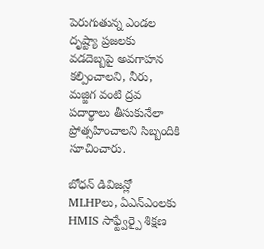పెరుగుతున్న ఎండల దృష్ట్యా ప్రజలకు వడదెబ్బపై అవగాహన కల్పించాలని, నీరు, మజ్జిగ వంటి ద్రవ పదార్థాలు తీసుకునేలా ప్రోత్సహించాలని సిబ్బందికి సూచించారు.

బోధన్ డివిజన్లో MLHPలు, ఏఎన్ఎంలకు HMIS సాఫ్ట్వేర్పై శిక్షణ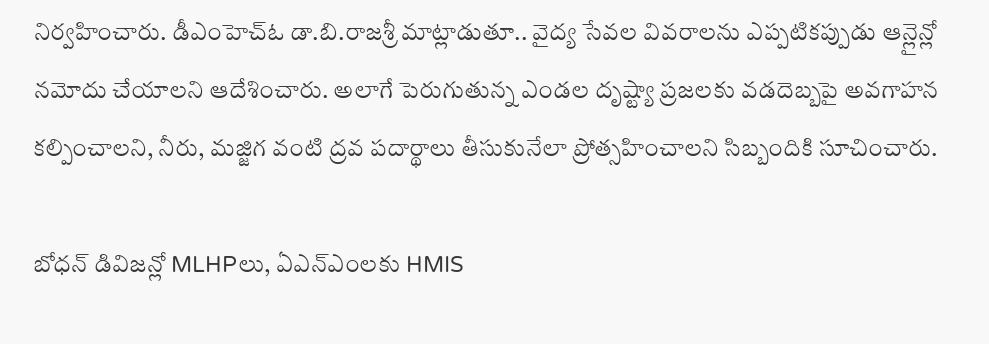నిర్వహించారు. డీఎంహెచ్ఓ డా.బి.రాజశ్రీ మాట్లాడుతూ.. వైద్య సేవల వివరాలను ఎప్పటికప్పుడు ఆన్లైన్లో నమోదు చేయాలని ఆదేశించారు. అలాగే పెరుగుతున్న ఎండల దృష్ట్యా ప్రజలకు వడదెబ్బపై అవగాహన కల్పించాలని, నీరు, మజ్జిగ వంటి ద్రవ పదార్థాలు తీసుకునేలా ప్రోత్సహించాలని సిబ్బందికి సూచించారు.

బోధన్ డివిజన్లో MLHPలు, ఏఎన్ఎంలకు HMIS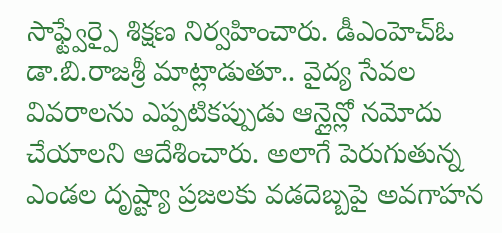సాఫ్ట్వేర్పై శిక్షణ నిర్వహించారు. డీఎంహెచ్ఓ డా.బి.రాజశ్రీ మాట్లాడుతూ.. వైద్య సేవల వివరాలను ఎప్పటికప్పుడు ఆన్లైన్లో నమోదు చేయాలని ఆదేశించారు. అలాగే పెరుగుతున్న ఎండల దృష్ట్యా ప్రజలకు వడదెబ్బపై అవగాహన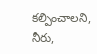కల్పించాలని, నీరు,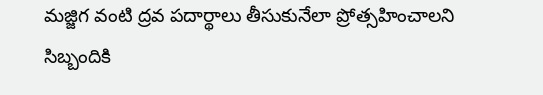మజ్జిగ వంటి ద్రవ పదార్థాలు తీసుకునేలా ప్రోత్సహించాలని సిబ్బందికి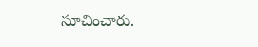సూచించారు.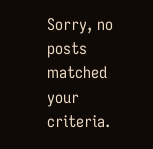Sorry, no posts matched your criteria.